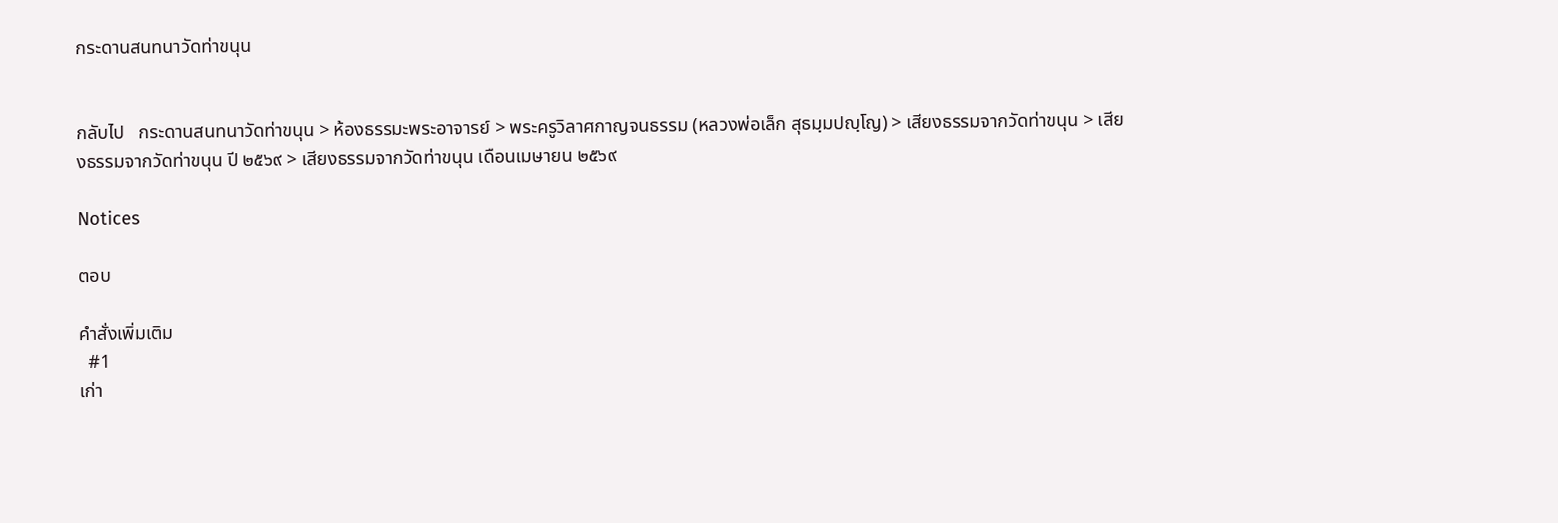กระดานสนทนาวัดท่าขนุน


กลับไป   กระดานสนทนาวัดท่าขนุน > ห้องธรรมะพระอาจารย์ > พระครูวิลาศกาญจนธรรม (หลวงพ่อเล็ก สุธมฺมปญฺโญ) > เสียงธรรมจากวัดท่าขนุน > เสียงธรรมจากวัดท่าขนุน ปี ๒๕๖๙ > เสียงธรรมจากวัดท่าขนุน เดือนเมษายน ๒๕๖๙

Notices

ตอบ

คำสั่งเพิ่มเติม
  #1
เก่า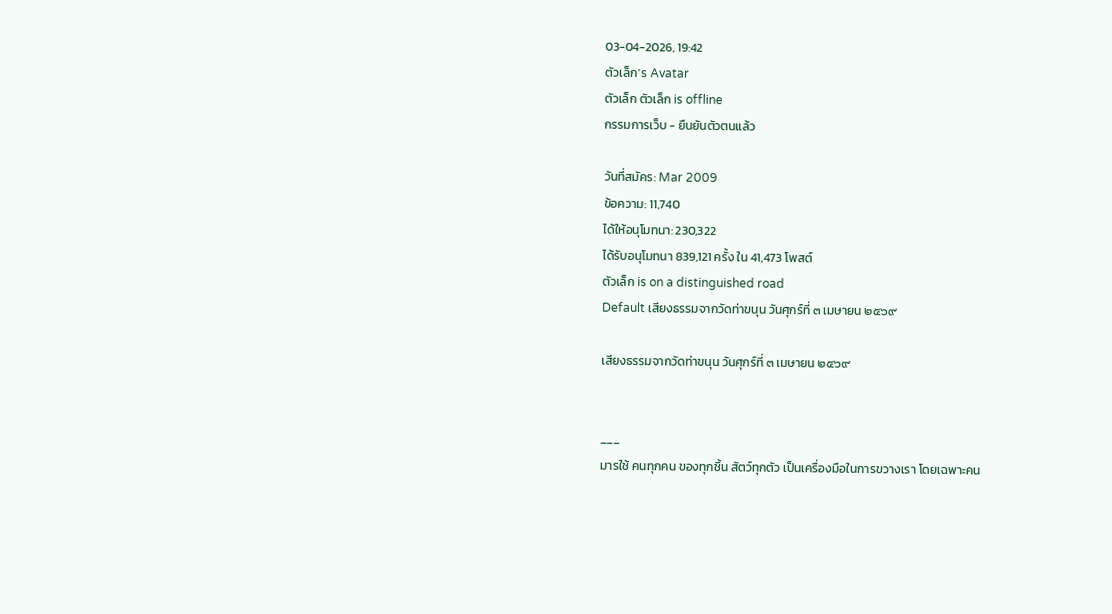03-04-2026, 19:42
ตัวเล็ก's Avatar
ตัวเล็ก ตัวเล็ก is offline
กรรมการเว็บ - ยืนยันตัวตนแล้ว

วันที่สมัคร: Mar 2009
ข้อความ: 11,740
ได้ให้อนุโมทนา: 230,322
ได้รับอนุโมทนา 839,121 ครั้ง ใน 41,473 โพสต์
ตัวเล็ก is on a distinguished road
Default เสียงธรรมจากวัดท่าขนุน วันศุกร์ที่ ๓ เมษายน ๒๕๖๙

เสียงธรรมจากวัดท่าขนุน วันศุกร์ที่ ๓ เมษายน ๒๕๖๙


___
มารใช้ คนทุกคน ของทุกชิ้น สัตว์ทุกตัว เป็นเครื่องมือในการขวางเรา โดยเฉพาะคน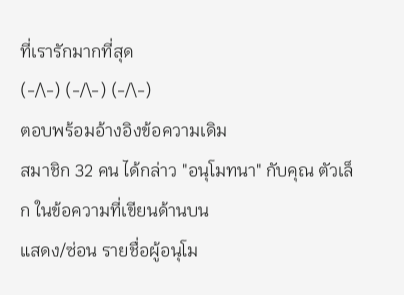ที่เรารักมากที่สุด
(-/\-) (-/\-) (-/\-)
ตอบพร้อมอ้างอิงข้อความเดิม
สมาชิก 32 คน ได้กล่าว "อนุโมทนา" กับคุณ ตัวเล็ก ในข้อความที่เขียนด้านบน
แสดง/ซ่อน รายชื่อผู้อนุโม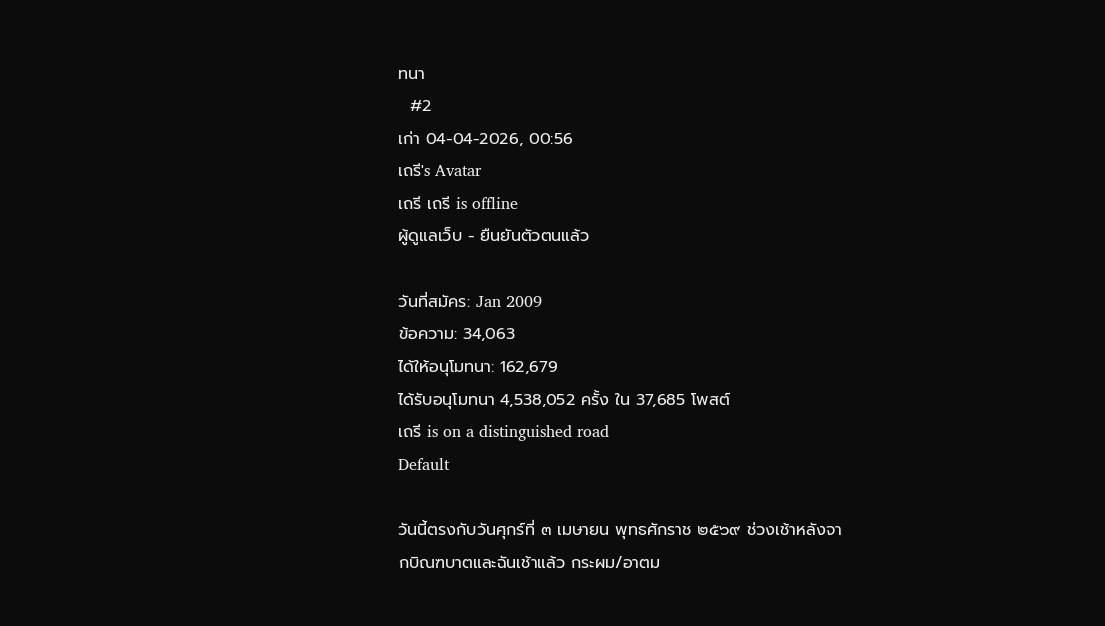ทนา
  #2
เก่า 04-04-2026, 00:56
เถรี's Avatar
เถรี เถรี is offline
ผู้ดูแลเว็บ - ยืนยันตัวตนแล้ว

วันที่สมัคร: Jan 2009
ข้อความ: 34,063
ได้ให้อนุโมทนา: 162,679
ได้รับอนุโมทนา 4,538,052 ครั้ง ใน 37,685 โพสต์
เถรี is on a distinguished road
Default

วันนี้ตรงกับวันศุกร์ที่ ๓ เมษายน พุทธศักราช ๒๕๖๙ ช่วงเช้าหลังจากบิณฑบาตและฉันเช้าแล้ว กระผม/อาตม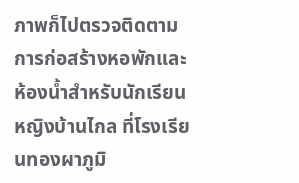ภาพก็ไปตรวจติดตามการก่อสร้างหอพักและห้องน้ำสำหรับนักเรียนหญิงบ้านไกล ที่โรงเรียนทองผาภูมิ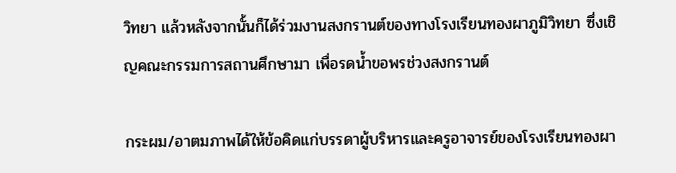วิทยา แล้วหลังจากนั้นก็ได้ร่วมงานสงกรานต์ของทางโรงเรียนทองผาภูมิวิทยา ซึ่งเชิญคณะกรรมการสถานศึกษามา เพื่อรดน้ำขอพรช่วงสงกรานต์

กระผม/อาตมภาพได้ให้ข้อคิดแก่บรรดาผู้บริหารและครูอาจารย์ของโรงเรียนทองผา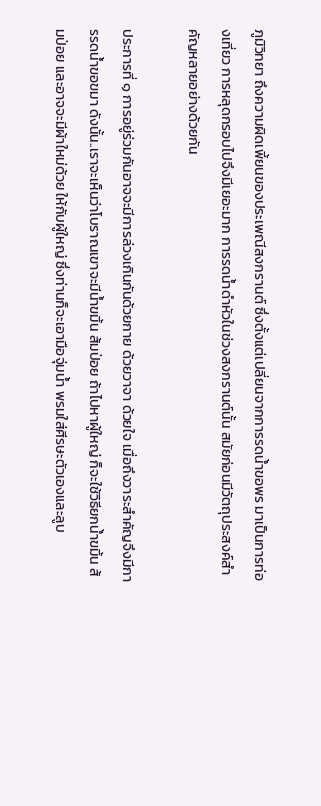ภูมิวิทยา ถึงความผิดเพี้ยนของประเพณีสงกรานต์ ซึ่งตั้งแต่เปลี่ยนจากการรดน้ำขอพร มาเป็นการท่องเที่ยว การหลุดกรอบไปจึงมีเยอะมาก การรดน้ำดำหัวในช่วงสงกรานต์นั้น สมัยก่อนมีวัตถุประสงค์สำคัญหลายอย่างด้วยกัน

ประการที่ ๑ การอยู่ร่วมกันอาจจะมีการล่วงเกินกันด้วยกาย ด้วยวาจา ด้วยใจ เมื่อถึงวาระสำคัญจึงมีการรดน้ำขอขมา ดังนั้น..เราจะเห็นว่าโบราณเขาจะมีน้ำขมิ้น ส้มป่อย ถ้าไปหาผู้ใหญ่ ก็จะใช้วิธียกน้ำขมิ้น ส้มป่อย และอาจจะมีผ้าใหม่ด้วย ให้กับผู้ใหญ่ ซึ่งท่านก็จะเอามือจุ่มน้ำ พรมใส่ศีรษะตัวเองและลูบ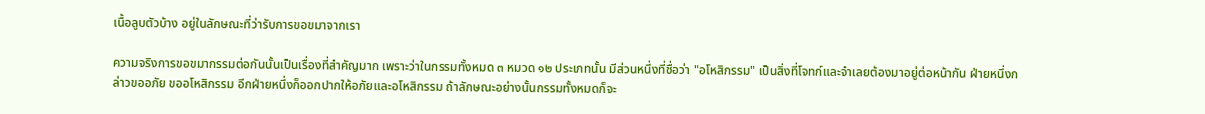เนื้อลูบตัวบ้าง อยู่ในลักษณะที่ว่ารับการขอขมาจากเรา

ความจริงการขอขมากรรมต่อกันนั้นเป็นเรื่องที่สำคัญมาก เพราะว่าในกรรมทั้งหมด ๓ หมวด ๑๒ ประเภทนั้น มีส่วนหนึ่งที่ชื่อว่า "อโหสิกรรม" เป็นสิ่งที่โจทก์และจำเลยต้องมาอยู่ต่อหน้ากัน ฝ่ายหนึ่งกล่าวขออภัย ขออโหสิกรรม อีกฝ่ายหนึ่งก็ออกปากให้อภัยและอโหสิกรรม ถ้าลักษณะอย่างนั้นกรรมทั้งหมดก็จะ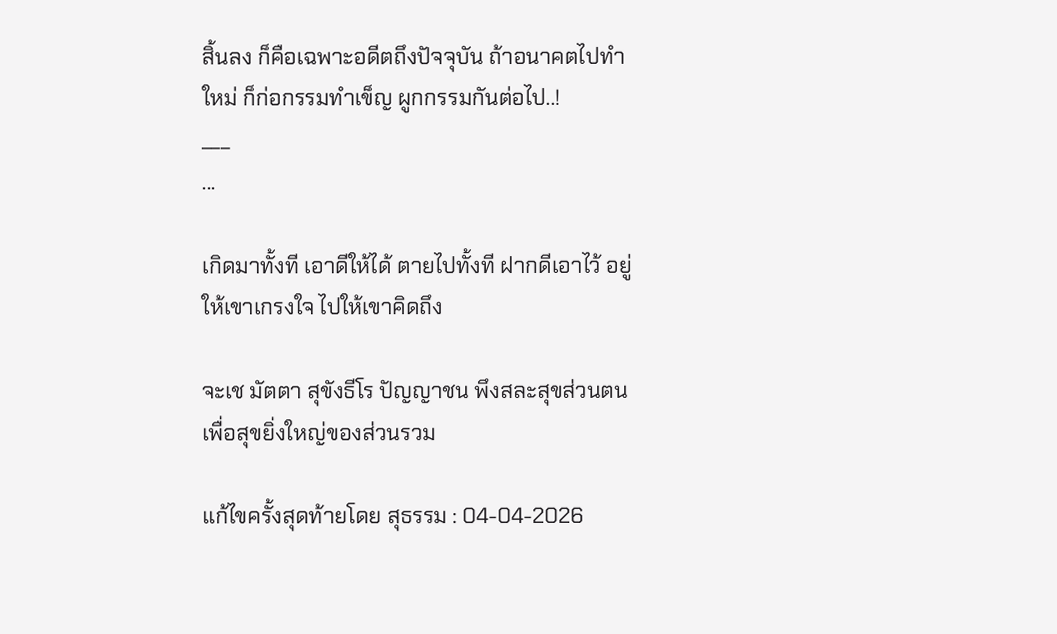สิ้นลง ก็คือเฉพาะอดีตถึงปัจจุบัน ถ้าอนาคตไปทำใหม่ ก็ก่อกรรมทำเข็ญ ผูกกรรมกันต่อไป..!
___
...

เกิดมาทั้งที เอาดีให้ได้ ตายไปทั้งที ฝากดีเอาไว้ อยู่ให้เขาเกรงใจ ไปให้เขาคิดถึง

จะเช มัตตา สุขังธีโร ปัญญาชน พึงสละสุขส่วนตน เพื่อสุขยิ่งใหญ่ของส่วนรวม

แก้ไขครั้งสุดท้ายโดย สุธรรม : 04-04-2026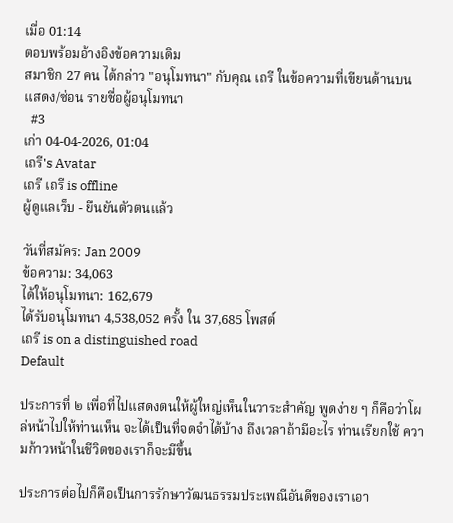เมื่อ 01:14
ตอบพร้อมอ้างอิงข้อความเดิม
สมาชิก 27 คน ได้กล่าว "อนุโมทนา" กับคุณ เถรี ในข้อความที่เขียนด้านบน
แสดง/ซ่อน รายชื่อผู้อนุโมทนา
  #3
เก่า 04-04-2026, 01:04
เถรี's Avatar
เถรี เถรี is offline
ผู้ดูแลเว็บ - ยืนยันตัวตนแล้ว

วันที่สมัคร: Jan 2009
ข้อความ: 34,063
ได้ให้อนุโมทนา: 162,679
ได้รับอนุโมทนา 4,538,052 ครั้ง ใน 37,685 โพสต์
เถรี is on a distinguished road
Default

ประการที่ ๒ เพื่อที่ไปแสดงตนให้ผู้ใหญ่เห็นในวาระสำคัญ พูดง่าย ๆ ก็คือว่าโผล่หน้าไปให้ท่านเห็น จะได้เป็นที่จดจำได้บ้าง ถึงเวลาถ้ามีอะไร ท่านเรียกใช้ ความก้าวหน้าในชีวิตของเราก็จะมีขึ้น

ประการต่อไปก็คือเป็นการรักษาวัฒนธรรมประเพณีอันดีของเราเอา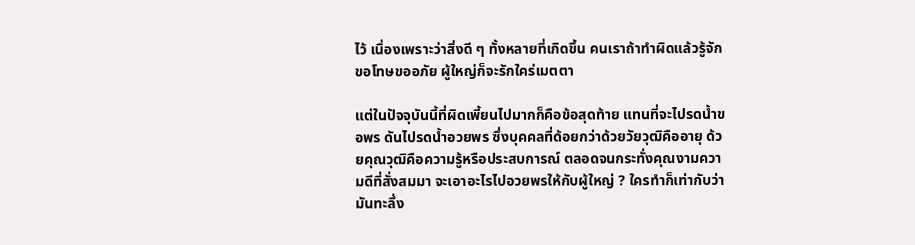ไว้ เนื่องเพราะว่าสิ่งดี ๆ ทั้งหลายที่เกิดขึ้น คนเราถ้าทำผิดแล้วรู้จักขอโทษขออภัย ผู้ใหญ่ก็จะรักใคร่เมตตา

แต่ในปัจจุบันนี้ที่ผิดเพี้ยนไปมากก็คือข้อสุดท้าย แทนที่จะไปรดน้ำขอพร ดันไปรดน้ำอวยพร ซึ่งบุคคลที่ด้อยกว่าด้วยวัยวุฒิคืออายุ ด้วยคุณวุฒิคือความรู้หรือประสบการณ์ ตลอดจนกระทั่งคุณงามความดีที่สั่งสมมา จะเอาอะไรไปอวยพรให้กับผู้ใหญ่ ? ใครทำก็เท่ากับว่ามันทะลึ่ง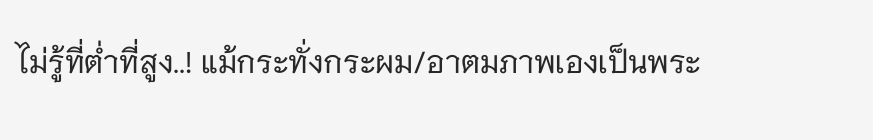ไม่รู้ที่ต่ำที่สูง..! แม้กระทั่งกระผม/อาตมภาพเองเป็นพระ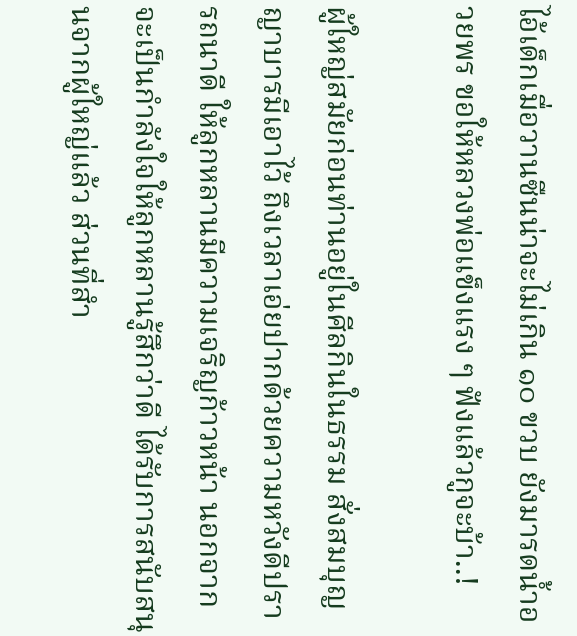ไอ้เด็กเมื่อวานซืนน่าจะไม่เกิน ๑๐ ขวบ ยังมารดน้ำอวยพร ขอให้หลวงพ่อแข็งแรง ๆ ฟังแล้วกูจะบ้า..!

ผู้ใหญ่สมัยก่อนท่านอยู่ในศีลกินในธรรม สั่งสมบุญญาบารมีเอาไว้ ถึงเวลาเอ่ยปากด้วยความหวังดีปรารถนาดี ให้ลูกหลานมีความเจริญก้าวหน้า นอกจากจะเป็นกำลังใจให้ลูกหลานรู้สึกว่าดี ได้รับการสนับสนุนจากผู้ใหญ่แล้ว ส่วนที่สำ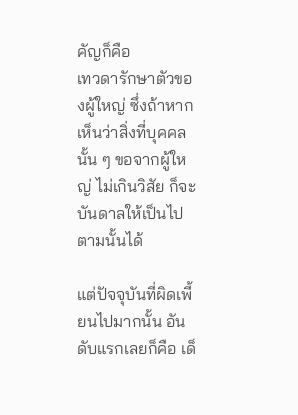คัญก็คือ
เทวดารักษาตัวของผู้ใหญ่ ซึ่งถ้าหากเห็นว่าสิ่งที่บุคคลนั้น ๆ ขอจากผู้ใหญ่ ไม่เกินวิสัย ก็จะบันดาลให้เป็นไปตามนั้นได้

แต่ปัจจุบันที่ผิดเพี้ยนไปมากนั้น อันดับแรกเลยก็คือ เด็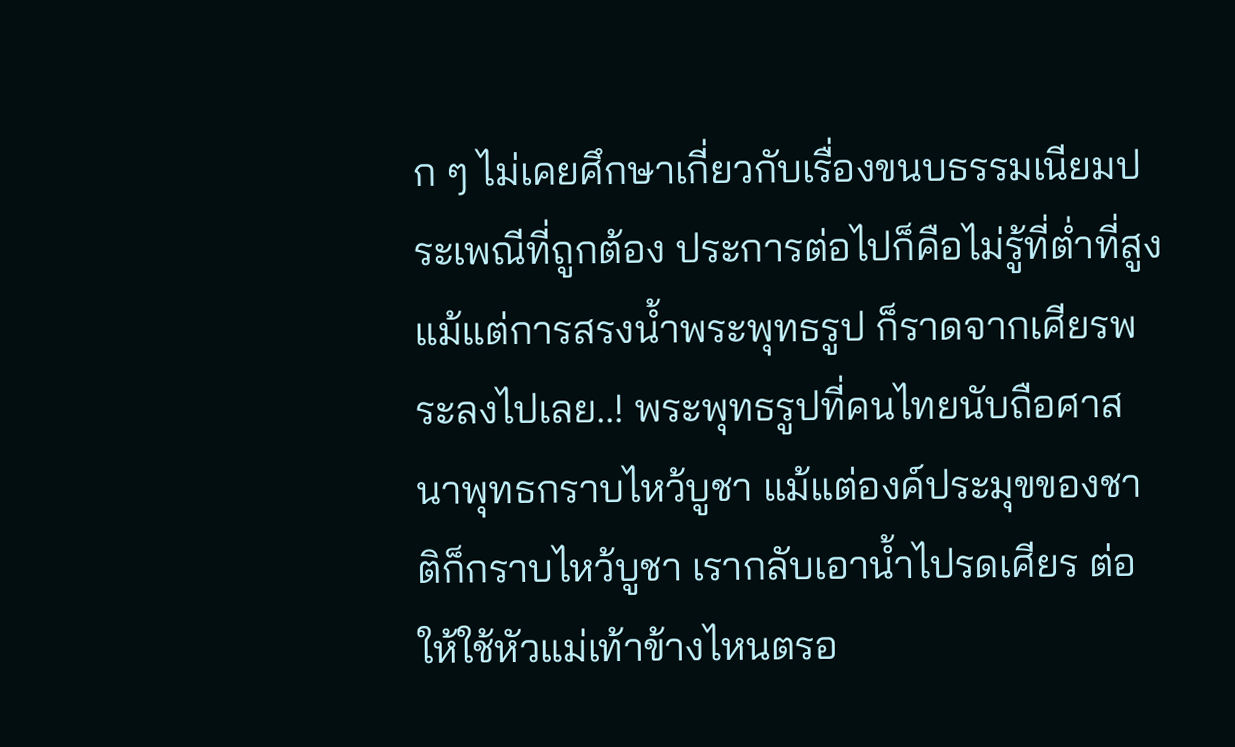ก ๆ ไม่เคยศึกษาเกี่ยวกับเรื่องขนบธรรมเนียมประเพณีที่ถูกต้อง ประการต่อไปก็คือไม่รู้ที่ต่ำที่สูง แม้แต่การสรงน้ำพระพุทธรูป ก็ราดจากเศียรพระลงไปเลย..! พระพุทธรูปที่คนไทยนับถือศาสนาพุทธกราบไหว้บูชา แม้แต่องค์ประมุขของชาติก็กราบไหว้บูชา เรากลับเอาน้ำไปรดเศียร ต่อให้ใช้หัวแม่เท้าข้างไหนตรอ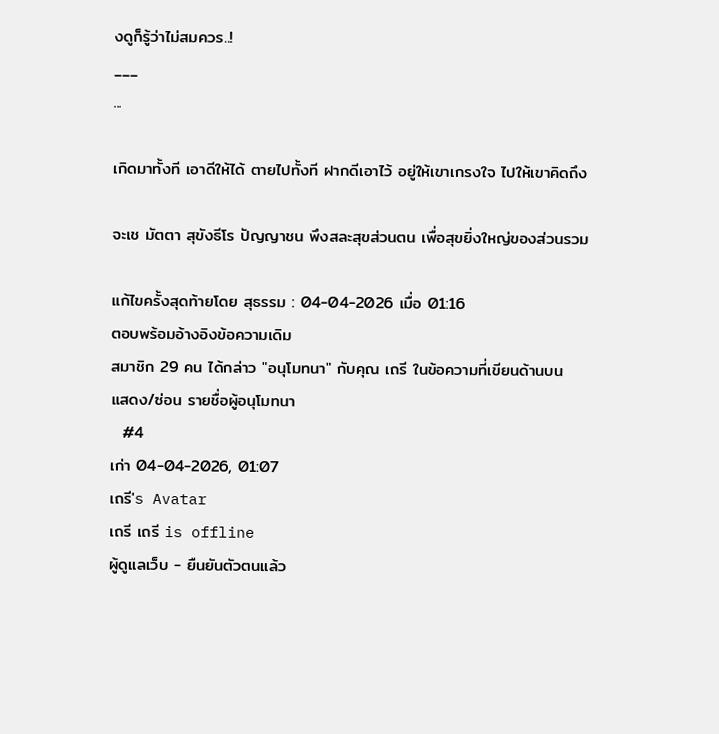งดูก็รู้ว่าไม่สมควร..!
___
...

เกิดมาทั้งที เอาดีให้ได้ ตายไปทั้งที ฝากดีเอาไว้ อยู่ให้เขาเกรงใจ ไปให้เขาคิดถึง

จะเช มัตตา สุขังธีโร ปัญญาชน พึงสละสุขส่วนตน เพื่อสุขยิ่งใหญ่ของส่วนรวม

แก้ไขครั้งสุดท้ายโดย สุธรรม : 04-04-2026 เมื่อ 01:16
ตอบพร้อมอ้างอิงข้อความเดิม
สมาชิก 29 คน ได้กล่าว "อนุโมทนา" กับคุณ เถรี ในข้อความที่เขียนด้านบน
แสดง/ซ่อน รายชื่อผู้อนุโมทนา
  #4
เก่า 04-04-2026, 01:07
เถรี's Avatar
เถรี เถรี is offline
ผู้ดูแลเว็บ - ยืนยันตัวตนแล้ว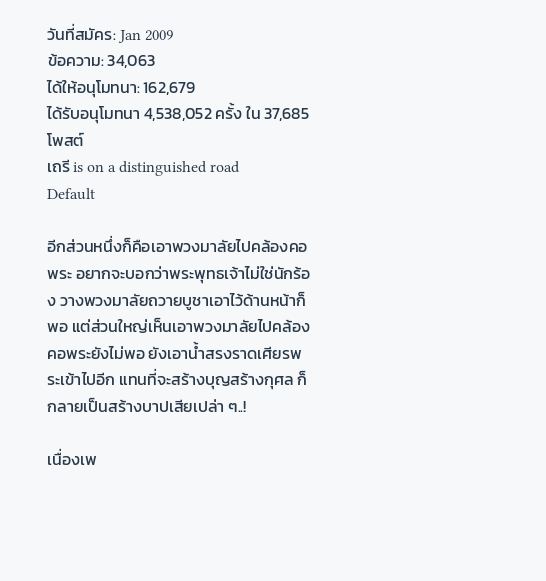วันที่สมัคร: Jan 2009
ข้อความ: 34,063
ได้ให้อนุโมทนา: 162,679
ได้รับอนุโมทนา 4,538,052 ครั้ง ใน 37,685 โพสต์
เถรี is on a distinguished road
Default

อีกส่วนหนึ่งก็คือเอาพวงมาลัยไปคล้องคอพระ อยากจะบอกว่าพระพุทธเจ้าไม่ใช่นักร้อง วางพวงมาลัยถวายบูชาเอาไว้ด้านหน้าก็พอ แต่ส่วนใหญ่เห็นเอาพวงมาลัยไปคล้องคอพระยังไม่พอ ยังเอาน้ำสรงราดเศียรพระเข้าไปอีก แทนที่จะสร้างบุญสร้างกุศล ก็กลายเป็นสร้างบาปเสียเปล่า ๆ..!

เนื่องเพ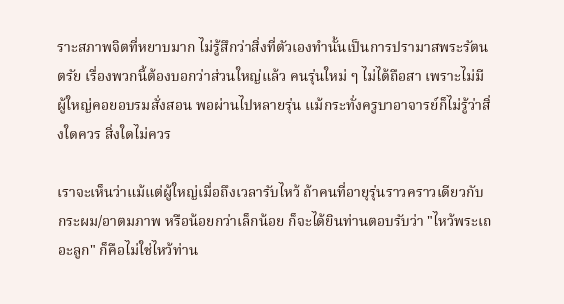ราะสภาพจิตที่หยาบมาก ไม่รู้สึกว่าสิ่งที่ตัวเองทำนั้นเป็นการปรามาสพระรัตนตรัย เรื่องพวกนี้ต้องบอกว่าส่วนใหญ่แล้ว คนรุ่นใหม่ ๆ ไม่ได้ถือสา เพราะไม่มีผู้ใหญ่คอยอบรมสั่งสอน พอผ่านไปหลายรุ่น แม้กระทั่งครูบาอาจารย์ก็ไม่รู้ว่าสิ่งใดควร สิ่งใดไม่ควร

เราจะเห็นว่าแม้แต่ผู้ใหญ่เมื่อถึงเวลารับไหว้ ถ้าคนที่อายุรุ่นราวคราวเดียวกับกระผม/อาตมภาพ หรือน้อยกว่าเล็กน้อย ก็จะได้ยินท่านตอบรับว่า "ไหว้พระเถอะลูก" ก็คือไม่ใช่ไหว้ท่าน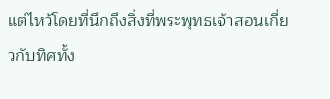แต่ไหว้โดยที่นึกถึงสิ่งที่พระพุทธเจ้าสอนเกี่ยวกับทิศทั้ง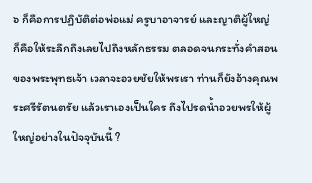๖ ก็คือการปฏิบัติต่อพ่อแม่ ครูบาอาจารย์ และญาติผู้ใหญ่ ก็คือให้ระลึกถึงเลยไปถึงหลักธรรม ตลอดจนกระทั่งคำสอนของพระพุทธเจ้า เวลาจะอวยชัยให้พรเรา ท่านก็ยังอ้างคุณพระศรีรัตนตรัย แล้วเราเองเป็นใคร ถึงไปรดน้ำอวยพรให้ผู้ใหญ่อย่างในปัจจุบันนี้ ?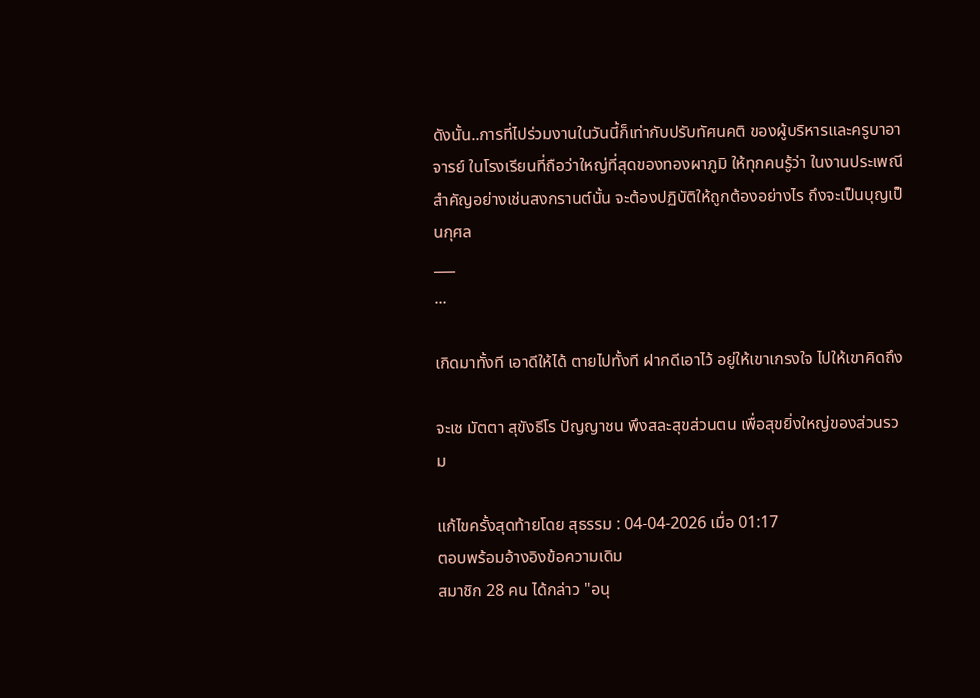ดังนั้น..การที่ไปร่วมงานในวันนี้ก็เท่ากับปรับทัศนคติ ของผู้บริหารและครูบาอาจารย์ ในโรงเรียนที่ถือว่าใหญ่ที่สุดของทองผาภูมิ ให้ทุกคนรู้ว่า ในงานประเพณีสำคัญอย่างเช่นสงกรานต์นั้น จะต้องปฏิบัติให้ถูกต้องอย่างไร ถึงจะเป็นบุญเป็นกุศล
___
...

เกิดมาทั้งที เอาดีให้ได้ ตายไปทั้งที ฝากดีเอาไว้ อยู่ให้เขาเกรงใจ ไปให้เขาคิดถึง

จะเช มัตตา สุขังธีโร ปัญญาชน พึงสละสุขส่วนตน เพื่อสุขยิ่งใหญ่ของส่วนรวม

แก้ไขครั้งสุดท้ายโดย สุธรรม : 04-04-2026 เมื่อ 01:17
ตอบพร้อมอ้างอิงข้อความเดิม
สมาชิก 28 คน ได้กล่าว "อนุ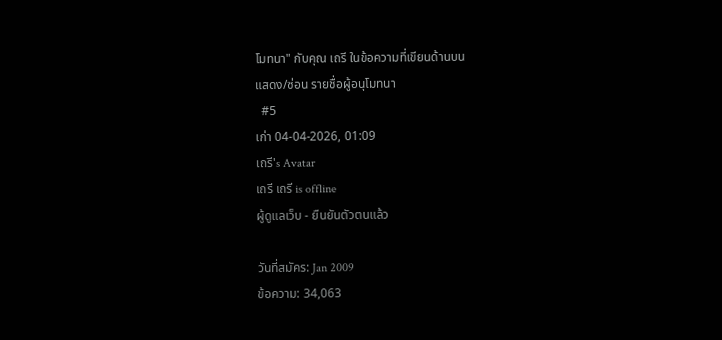โมทนา" กับคุณ เถรี ในข้อความที่เขียนด้านบน
แสดง/ซ่อน รายชื่อผู้อนุโมทนา
  #5
เก่า 04-04-2026, 01:09
เถรี's Avatar
เถรี เถรี is offline
ผู้ดูแลเว็บ - ยืนยันตัวตนแล้ว

วันที่สมัคร: Jan 2009
ข้อความ: 34,063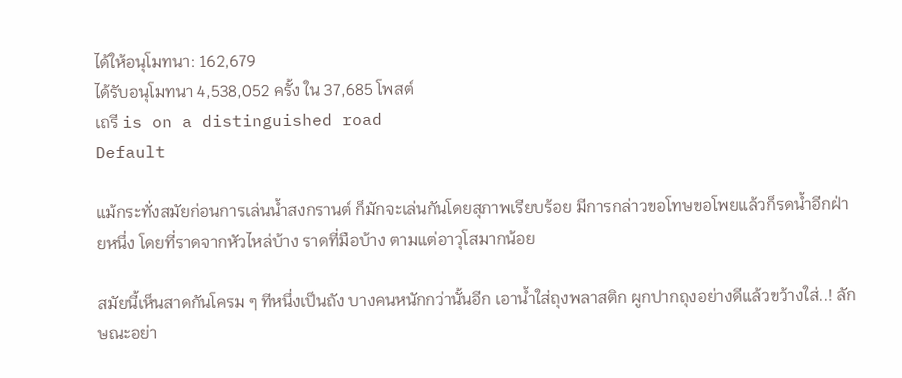ได้ให้อนุโมทนา: 162,679
ได้รับอนุโมทนา 4,538,052 ครั้ง ใน 37,685 โพสต์
เถรี is on a distinguished road
Default

แม้กระทั่งสมัยก่อนการเล่นน้ำสงกรานต์ ก็มักจะเล่นกันโดยสุภาพเรียบร้อย มีการกล่าวขอโทษขอโพยแล้วก็รดน้ำอีกฝ่ายหนึ่ง โดยที่ราดจากหัวไหล่บ้าง ราดที่มือบ้าง ตามแต่อาวุโสมากน้อย

สมัยนี้เห็นสาดกันโครม ๆ ทีหนึ่งเป็นถัง บางคนหนักกว่านั้นอีก เอาน้ำใส่ถุงพลาสติก ผูกปากถุงอย่างดีแล้วขว้างใส่..! ลักษณะอย่า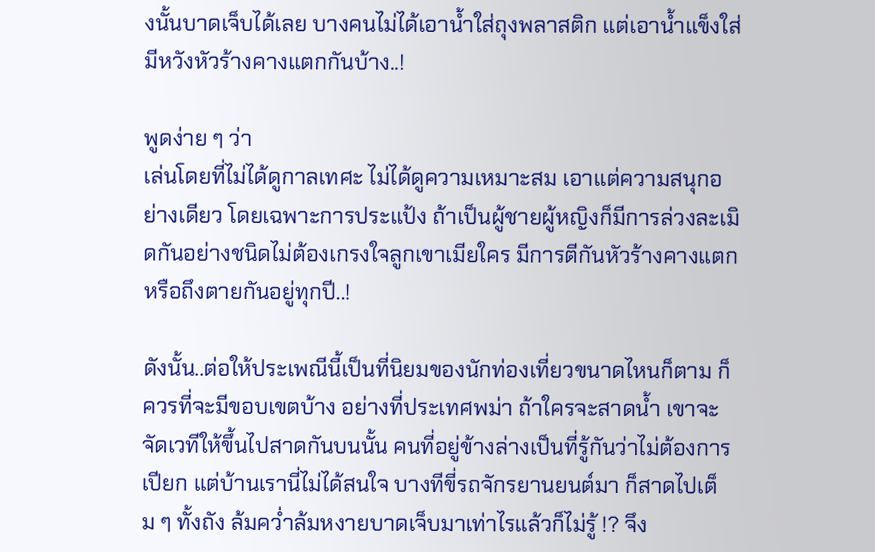งนั้นบาดเจ็บได้เลย บางคนไม่ได้เอาน้ำใส่ถุงพลาสติก แต่เอาน้ำแข็งใส่ มีหวังหัวร้างคางแตกกันบ้าง..!

พูดง่าย ๆ ว่า
เล่นโดยที่ไม่ได้ดูกาลเทศะ ไม่ได้ดูความเหมาะสม เอาแต่ความสนุกอย่างเดียว โดยเฉพาะการประแป้ง ถ้าเป็นผู้ชายผู้หญิงก็มีการล่วงละเมิดกันอย่างชนิดไม่ต้องเกรงใจลูกเขาเมียใคร มีการตีกันหัวร้างคางแตก หรือถึงตายกันอยู่ทุกปี..!

ดังนั้น..ต่อให้ประเพณีนี้เป็นที่นิยมของนักท่องเที่ยวขนาดไหนก็ตาม ก็ควรที่จะมีขอบเขตบ้าง อย่างที่ประเทศพม่า ถ้าใครจะสาดน้ำ เขาจะจัดเวทีให้ขึ้นไปสาดกันบนนั้น คนที่อยู่ข้างล่างเป็นที่รู้กันว่าไม่ต้องการเปียก แต่บ้านเรานี่ไม่ได้สนใจ บางทีขี่รถจักรยานยนต์มา ก็สาดไปเต็ม ๆ ทั้งถัง ล้มคว่ำล้มหงายบาดเจ็บมาเท่าไรแล้วก็ไม่รู้ !? จึง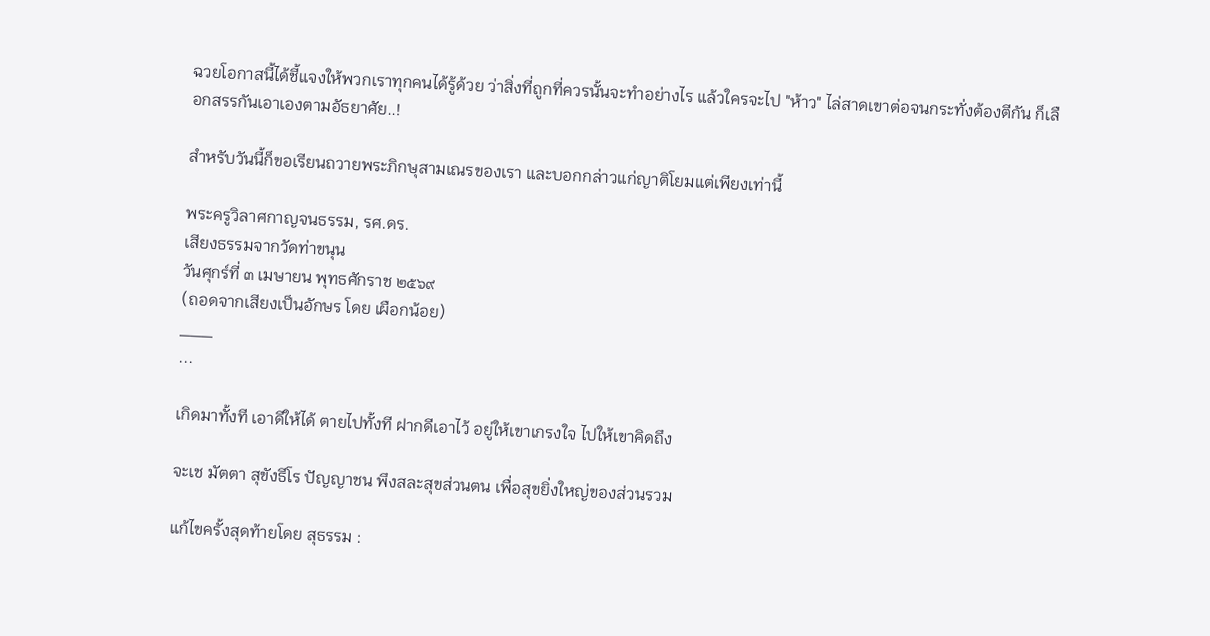ฉวยโอกาสนี้ได้ชี้แจงให้พวกเราทุกคนได้รู้ด้วย ว่าสิ่งที่ถูกที่ควรนั้นจะทำอย่างไร แล้วใครจะไป "ห้าว" ไล่สาดเขาต่อจนกระทั่งต้องตีกัน ก็เลือกสรรกันเอาเองตามอัธยาศัย..!

สำหรับวันนี้ก็ขอเรียนถวายพระภิกษุสามเณรของเรา และบอกกล่าวแก่ญาติโยมแต่เพียงเท่านี้

พระครูวิลาศกาญจนธรรม, รศ.ดร.
เสียงธรรมจากวัดท่าขนุน
วันศุกร์ที่ ๓ เมษายน พุทธศักราช ๒๕๖๙
(ถอดจากเสียงเป็นอักษร โดย เผือกน้อย)
___
...

เกิดมาทั้งที เอาดีให้ได้ ตายไปทั้งที ฝากดีเอาไว้ อยู่ให้เขาเกรงใจ ไปให้เขาคิดถึง

จะเช มัตตา สุขังธีโร ปัญญาชน พึงสละสุขส่วนตน เพื่อสุขยิ่งใหญ่ของส่วนรวม

แก้ไขครั้งสุดท้ายโดย สุธรรม :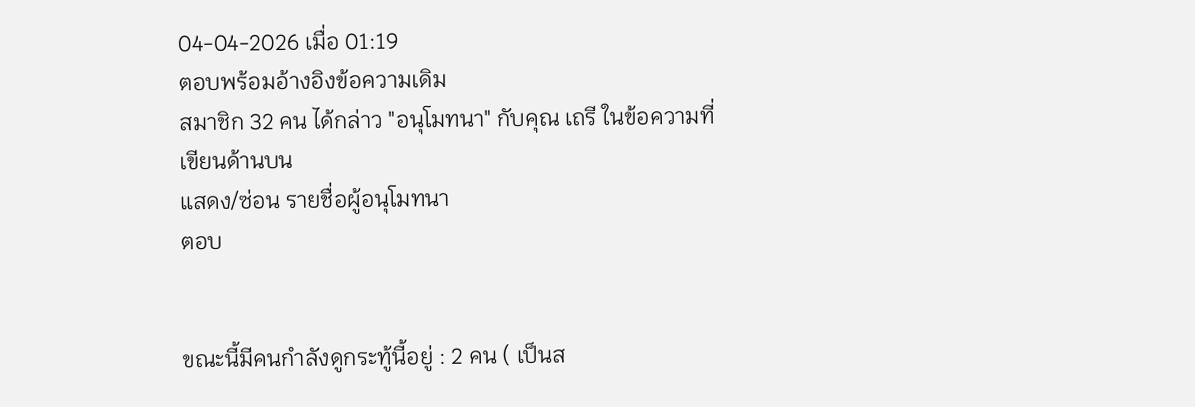04-04-2026 เมื่อ 01:19
ตอบพร้อมอ้างอิงข้อความเดิม
สมาชิก 32 คน ได้กล่าว "อนุโมทนา" กับคุณ เถรี ในข้อความที่เขียนด้านบน
แสดง/ซ่อน รายชื่อผู้อนุโมทนา
ตอบ


ขณะนี้มีคนกำลังดูกระทู้นี้อยู่ : 2 คน ( เป็นส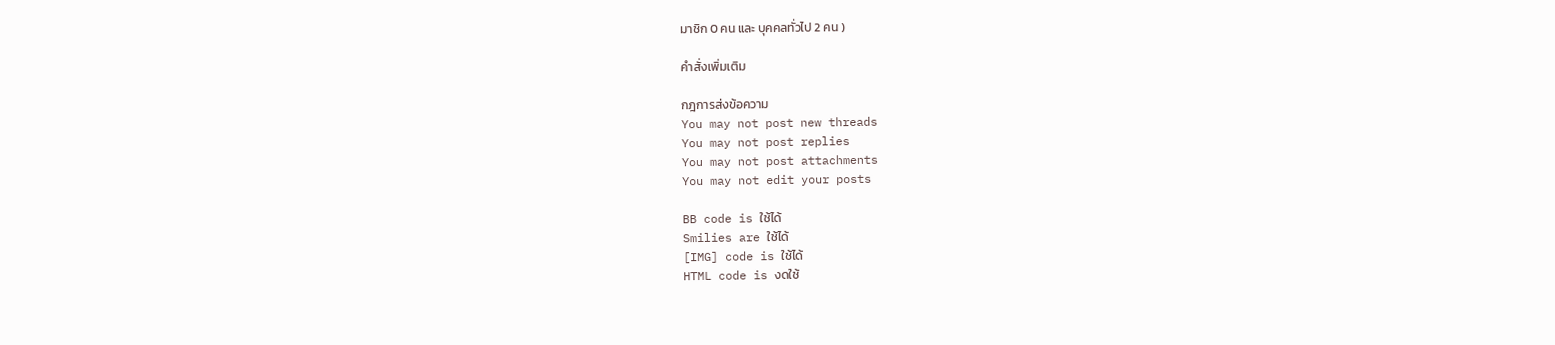มาชิก 0 คน และ บุคคลทั่วไป 2 คน )

คำสั่งเพิ่มเติม

กฎการส่งข้อความ
You may not post new threads
You may not post replies
You may not post attachments
You may not edit your posts

BB code is ใช้ได้
Smilies are ใช้ได้
[IMG] code is ใช้ได้
HTML code is งดใช้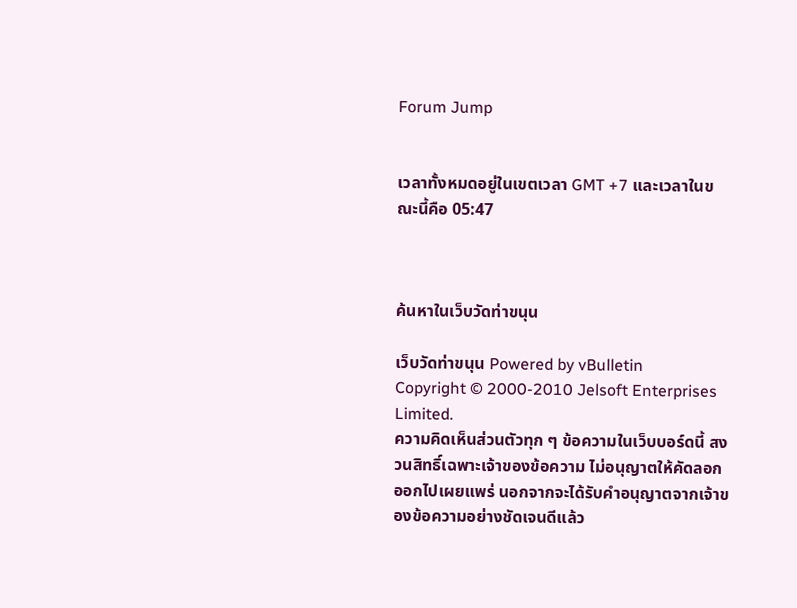Forum Jump


เวลาทั้งหมดอยู่ในเขตเวลา GMT +7 และเวลาในขณะนี้คือ 05:47



ค้นหาในเว็บวัดท่าขนุน

เว็บวัดท่าขนุน Powered by vBulletin
Copyright © 2000-2010 Jelsoft Enterprises Limited.
ความคิดเห็นส่วนตัวทุก ๆ ข้อความในเว็บบอร์ดนี้ สงวนสิทธิ์เฉพาะเจ้าของข้อความ ไม่อนุญาตให้คัดลอกออกไปเผยแพร่ นอกจากจะได้รับคำอนุญาตจากเจ้าของข้อความอย่างชัดเจนดีแล้ว